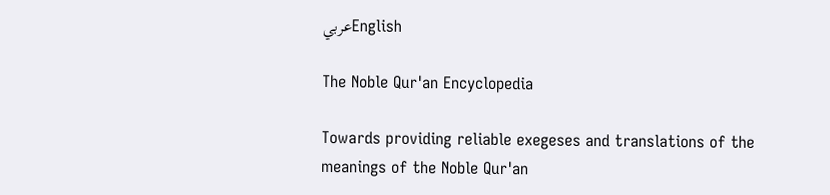عربيEnglish

The Noble Qur'an Encyclopedia

Towards providing reliable exegeses and translations of the meanings of the Noble Qur'an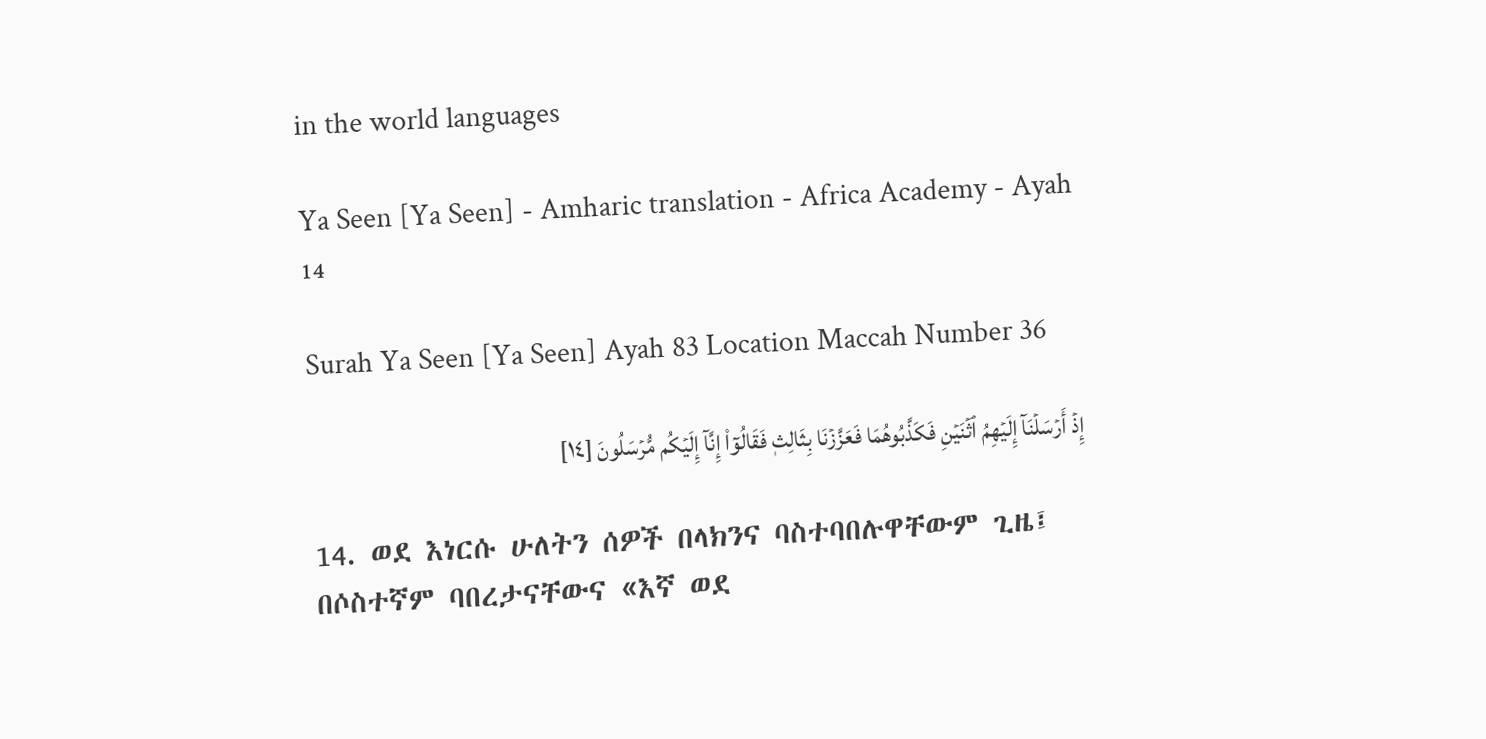in the world languages

Ya Seen [Ya Seen] - Amharic translation - Africa Academy - Ayah 14

Surah Ya Seen [Ya Seen] Ayah 83 Location Maccah Number 36

إِذۡ أَرۡسَلۡنَآ إِلَيۡهِمُ ٱثۡنَيۡنِ فَكَذَّبُوهُمَا فَعَزَّزۡنَا بِثَالِثٖ فَقَالُوٓاْ إِنَّآ إِلَيۡكُم مُّرۡسَلُونَ [١٤]

14. ወደ እነርሱ ሁለትን ሰዎች በላክንና ባስተባበሉዋቸውም ጊዜ፤ በሶስተኛም ባበረታናቸውና «እኛ ወደ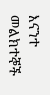እናንተ መልክተኞች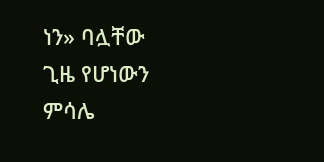ነን» ባሏቸው ጊዜ የሆነውን ምሳሌ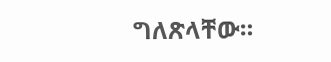ግለጽላቸው።